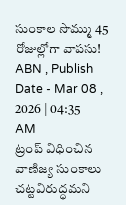సుంకాల సొమ్ము 45 రోజుల్లోగా వాపసు!
ABN , Publish Date - Mar 08 , 2026 | 04:35 AM
ట్రంప్ విధించిన వాణిజ్య సుంకాలు చట్టవిరుద్ధమని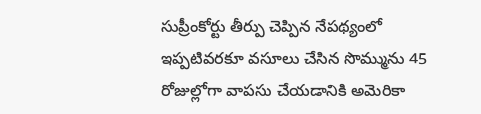సుప్రీంకోర్టు తీర్పు చెప్పిన నేపథ్యంలో ఇప్పటివరకూ వసూలు చేసిన సొమ్మును 45 రోజుల్లోగా వాపసు చేయడానికి అమెరికా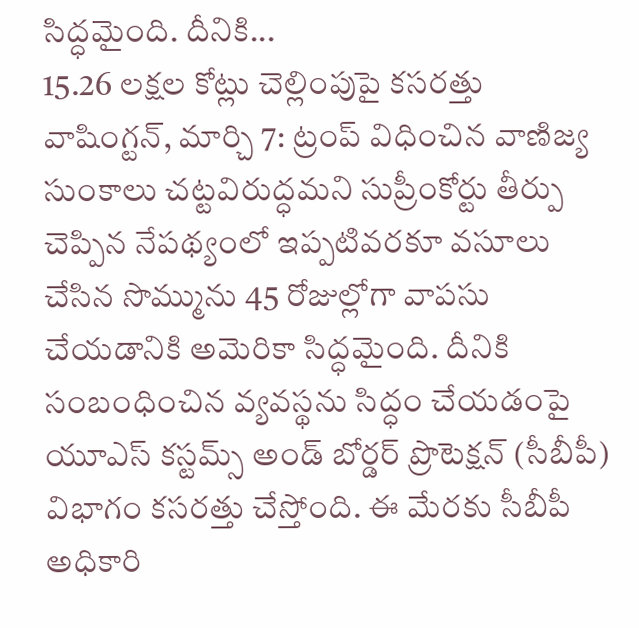సిద్ధమైంది. దీనికి...
15.26 లక్షల కోట్లు చెల్లింపుపై కసరత్తు
వాషింగ్టన్, మార్చి 7: ట్రంప్ విధించిన వాణిజ్య సుంకాలు చట్టవిరుద్ధమని సుప్రీంకోర్టు తీర్పు చెప్పిన నేపథ్యంలో ఇప్పటివరకూ వసూలు చేసిన సొమ్మును 45 రోజుల్లోగా వాపసు చేయడానికి అమెరికా సిద్ధమైంది. దీనికి సంబంధించిన వ్యవస్థను సిద్ధం చేయడంపై యూఎస్ కస్టమ్స్ అండ్ బోర్డర్ ప్రొటెక్షన్ (సీబీపీ) విభాగం కసరత్తు చేస్తోంది. ఈ మేరకు సీబీపీ అధికారి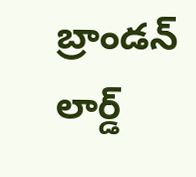బ్రాండన్ లార్డ్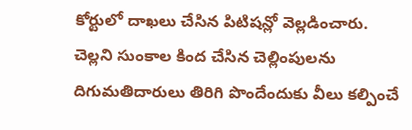కోర్టులో దాఖలు చేసిన పిటిషన్లో వెల్లడించారు. చెల్లని సుంకాల కింద చేసిన చెల్లింపులను దిగుమతిదారులు తిరిగి పొందేందుకు వీలు కల్పించే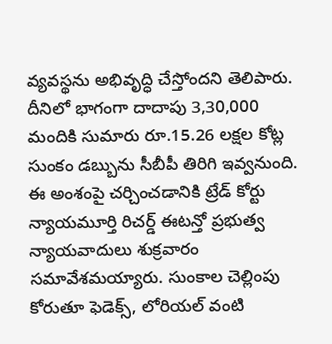వ్యవస్థను అభివృద్ధి చేస్తోందని తెలిపారు. దీనిలో భాగంగా దాదాపు 3,30,000 మందికి సుమారు రూ.15.26 లక్షల కోట్ల సుంకం డబ్బును సీబీపీ తిరిగి ఇవ్వనుంది. ఈ అంశంపై చర్చించడానికి ట్రేడ్ కోర్టు న్యాయమూర్తి రిచర్డ్ ఈటన్తో ప్రభుత్వ న్యాయవాదులు శుక్రవారం సమావేశమయ్యారు. సుంకాల చెల్లింపు కోరుతూ ఫెడెక్స్, లోరియల్ వంటి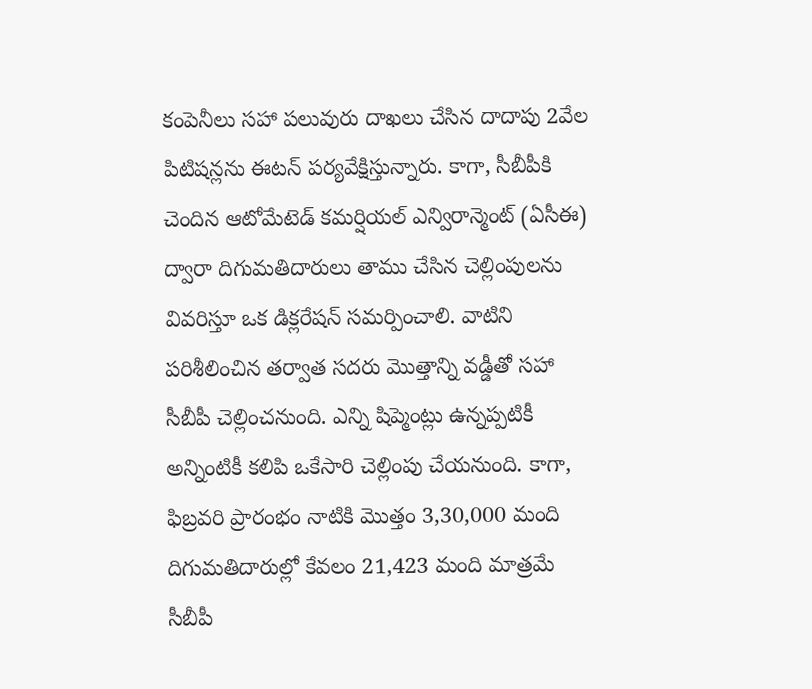కంపెనీలు సహా పలువురు దాఖలు చేసిన దాదాపు 2వేల పిటిషన్లను ఈటన్ పర్యవేక్షిస్తున్నారు. కాగా, సీబీపీకి చెందిన ఆటోమేటెడ్ కమర్షియల్ ఎన్విరాన్మెంట్ (ఏసీఈ) ద్వారా దిగుమతిదారులు తాము చేసిన చెల్లింపులను వివరిస్తూ ఒక డిక్లరేషన్ సమర్పించాలి. వాటిని పరిశీలించిన తర్వాత సదరు మొత్తాన్ని వడ్డీతో సహా సీబీపీ చెల్లించనుంది. ఎన్ని షిప్మెంట్లు ఉన్నప్పటికీ అన్నింటికీ కలిపి ఒకేసారి చెల్లింపు చేయనుంది. కాగా, ఫిబ్రవరి ప్రారంభం నాటికి మొత్తం 3,30,000 మంది దిగుమతిదారుల్లో కేవలం 21,423 మంది మాత్రమే సీబీపీ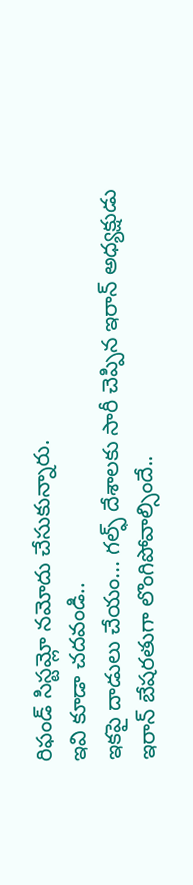రిఫండ్ సిస్టమ్లో నమోదు చేసుకున్నారు.
ఇవి కూడా చదవండి..
ఇకపై దాడులు చేయం... గల్ఫ్ దేశాలకు సారీ చెప్పిన ఇరాన్ అధ్యక్షుడు
ఇరాన్ బేషరతుగా లొంగిపోవాల్సిందే..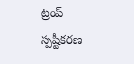ట్రంప్ స్పష్టీకరణ